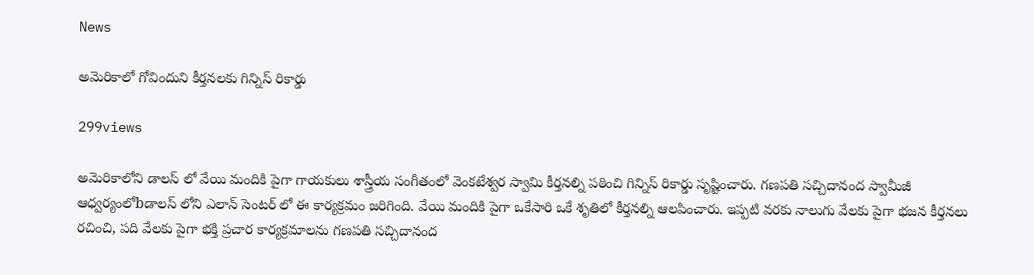News

అమెరికాలో గోవిందుని కీర్తనలకు గిన్నిస్ రికార్డు

299views

అమెరికాలోని డాలస్ లో వేయి మందికి పైగా గాయకులు శాస్త్రీయ సంగీతంలో వెంకటేశ్వర స్వామి కీర్తనల్ని పఠించి గిన్నిస్ రికార్డు సృష్టించారు. గణపతి సచ్చిదానంద స్వామీజీ ఆధ్వర్యంలోbడాలస్ లోని ఎలాన్ సెంటర్ లో ఈ కార్యక్రమం జరిగింది. వేయి మందికి పైగా ఒకేసారి ఒకే శృతిలో కీర్తనల్ని ఆలపించారు. ఇప్పటి వరకు నాలుగు వేలకు పైగా భజన కీర్తనలు రచించి, పది వేలకు పైగా భక్తి ప్రచార కార్యక్రమాలను గణపతి సచ్చిదానంద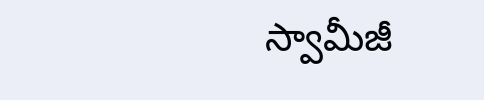స్వామీజీ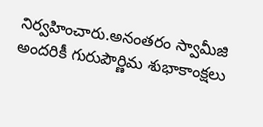నిర్వహించారు.అనంతరం స్వామీజి అందరికీ గురుపౌర్ణిమ శుభాకాంక్షలు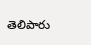తెలిపారు